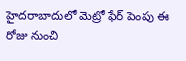హైదరాబాదులో మెట్రో ఫేర్ పెంపు ఈ రోజు నుంచి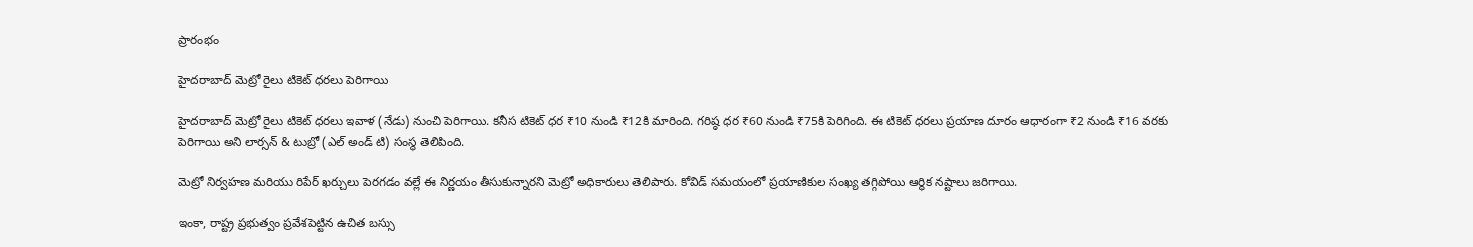ప్రారంభం

హైదరాబాద్ మెట్రో రైలు టికెట్ ధరలు పెరిగాయి

హైదరాబాద్ మెట్రో రైలు టికెట్ ధరలు ఇవాళ (నేడు) నుంచి పెరిగాయి. కనీస టికెట్ ధర ₹10 నుండి ₹12కి మారింది. గరిష్ఠ ధర ₹60 నుండి ₹75కి పెరిగింది. ఈ టికెట్ ధరలు ప్రయాణ దూరం ఆధారంగా ₹2 నుండి ₹16 వరకు పెరిగాయి అని లార్సన్ & టుబ్రో (ఎల్ అండ్ టి) సంస్థ తెలిపింది.

మెట్రో నిర్వహణ మరియు రిపేర్ ఖర్చులు పెరగడం వల్లే ఈ నిర్ణయం తీసుకున్నారని మెట్రో అధికారులు తెలిపారు. కోవిడ్ సమయంలో ప్రయాణికుల సంఖ్య తగ్గిపోయి ఆర్థిక నష్టాలు జరిగాయి.

ఇంకా, రాష్ట్ర ప్రభుత్వం ప్రవేశపెట్టిన ఉచిత బస్సు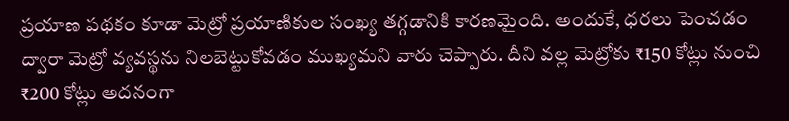ప్రయాణ పథకం కూడా మెట్రో ప్రయాణికుల సంఖ్య తగ్గడానికి కారణమైంది. అందుకే, ధరలు పెంచడం ద్వారా మెట్రో వ్యవస్థను నిలబెట్టుకోవడం ముఖ్యమని వారు చెప్పారు. దీని వల్ల మెట్రోకు ₹150 కోట్లు నుంచి ₹200 కోట్లు అదనంగా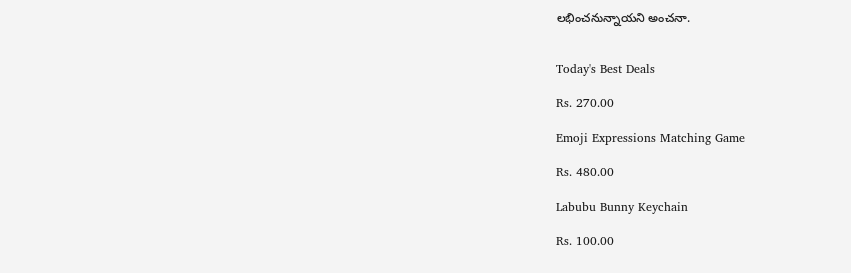లభించనున్నాయని అంచనా.


Today's Best Deals

Rs. 270.00

Emoji Expressions Matching Game

Rs. 480.00

Labubu Bunny Keychain

Rs. 100.00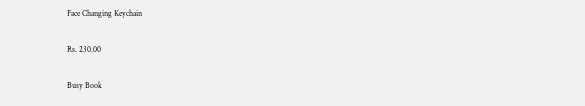Face Changing Keychain

Rs. 230.00

Busy Book